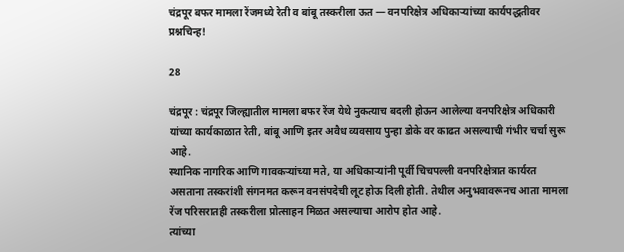चंद्रपूर बफर मामला रेंजमध्ये रेती व बांबू तस्करीला ऊत — वनपरिक्षेत्र अधिकाऱ्यांच्या कार्यपद्धतीवर प्रश्नचिन्ह!

28

चंद्रपूर : चंद्रपूर जिल्ह्यातील मामला बफर रेंज येथे नुकत्याच बदली होऊन आलेल्या वनपरिक्षेत्र अधिकारी यांच्या कार्यकाळात रेती, बांबू आणि इतर अवैध व्यवसाय पुन्हा डोके वर काढत असल्याची गंभीर चर्चा सुरू आहे.
स्थानिक नागरिक आणि गावकऱ्यांच्या मते, या अधिकाऱ्यांनी पूर्वी चिचपल्ली वनपरिक्षेत्रात कार्यरत असताना तस्करांशी संगनमत करून वनसंपदेची लूट होऊ दिली होती. तेथील अनुभवावरूनच आता मामला रेंज परिसरातही तस्करीला प्रोत्साहन मिळत असल्याचा आरोप होत आहे.
त्यांच्या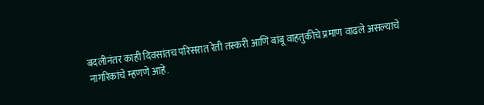बदलीनंतर काही दिवसांतच परिसरात रेती तस्करी आणि बांबू वाहतुकीचे प्रमाण वाढले असल्याचे नागरिकांचे म्हणणे आहे.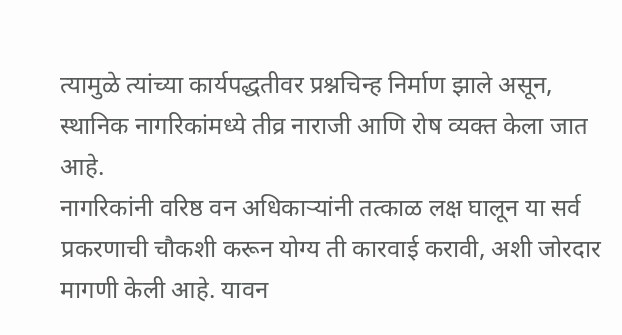त्यामुळे त्यांच्या कार्यपद्धतीवर प्रश्नचिन्ह निर्माण झाले असून, स्थानिक नागरिकांमध्ये तीव्र नाराजी आणि रोष व्यक्त केला जात आहे.
नागरिकांनी वरिष्ठ वन अधिकाऱ्यांनी तत्काळ लक्ष घालून या सर्व प्रकरणाची चौकशी करून योग्य ती कारवाई करावी, अशी जोरदार मागणी केली आहे. यावन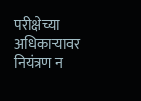परीक्षेच्या अधिकाऱ्यावर नियंत्रण न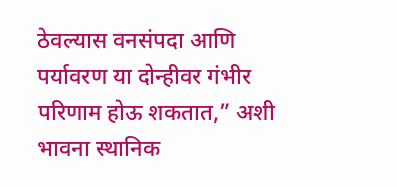ठेवल्यास वनसंपदा आणि पर्यावरण या दोन्हीवर गंभीर परिणाम होऊ शकतात,” अशी भावना स्थानिक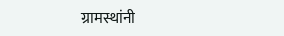ग्रामस्थांनी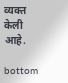व्यक्त केली आहे.

bottom